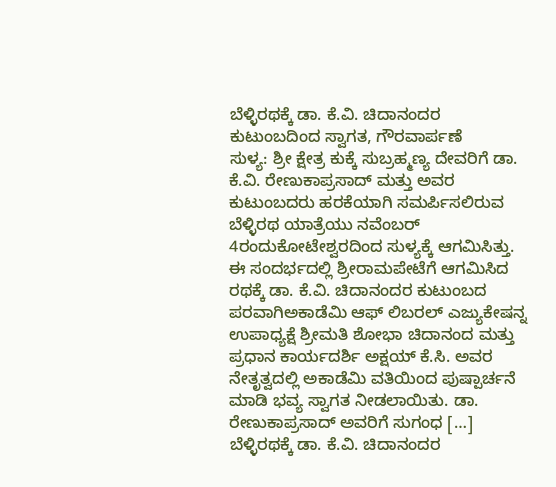ಬೆಳ್ಳಿರಥಕ್ಕೆ ಡಾ. ಕೆ.ವಿ. ಚಿದಾನಂದರ ಕುಟುಂಬದಿಂದ ಸ್ವಾಗತ, ಗೌರವಾರ್ಪಣೆ
ಸುಳ್ಯ: ಶ್ರೀ ಕ್ಷೇತ್ರ ಕುಕ್ಕೆ ಸುಬ್ರಹ್ಮಣ್ಯ ದೇವರಿಗೆ ಡಾ. ಕೆ.ವಿ. ರೇಣುಕಾಪ್ರಸಾದ್ ಮತ್ತು ಅವರ ಕುಟುಂಬದರು ಹರಕೆಯಾಗಿ ಸಮರ್ಪಿಸಲಿರುವ ಬೆಳ್ಳಿರಥ ಯಾತ್ರೆಯು ನವೆಂಬರ್ 4ರಂದುಕೋಟೇಶ್ವರದಿಂದ ಸುಳ್ಯಕ್ಕೆ ಆಗಮಿಸಿತ್ತು. ಈ ಸಂದರ್ಭದಲ್ಲಿ ಶ್ರೀರಾಮಪೇಟೆಗೆ ಆಗಮಿಸಿದ ರಥಕ್ಕೆ ಡಾ. ಕೆ.ವಿ. ಚಿದಾನಂದರ ಕುಟುಂಬದ ಪರವಾಗಿಅಕಾಡೆಮಿ ಆಫ್ ಲಿಬರಲ್ ಎಜ್ಯುಕೇಷನ್ನ ಉಪಾಧ್ಯಕ್ಷೆ ಶ್ರೀಮತಿ ಶೋಭಾ ಚಿದಾನಂದ ಮತ್ತು ಪ್ರಧಾನ ಕಾರ್ಯದರ್ಶಿ ಅಕ್ಷಯ್ ಕೆ.ಸಿ. ಅವರ ನೇತೃತ್ವದಲ್ಲಿ ಅಕಾಡೆಮಿ ವತಿಯಿಂದ ಪುಷ್ಪಾರ್ಚನೆ ಮಾಡಿ ಭವ್ಯ ಸ್ವಾಗತ ನೀಡಲಾಯಿತು. ಡಾ. ರೇಣುಕಾಪ್ರಸಾದ್ ಅವರಿಗೆ ಸುಗಂಧ […]
ಬೆಳ್ಳಿರಥಕ್ಕೆ ಡಾ. ಕೆ.ವಿ. ಚಿದಾನಂದರ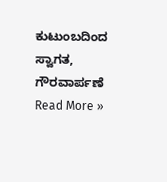ಕುಟುಂಬದಿಂದ ಸ್ವಾಗತ, ಗೌರವಾರ್ಪಣೆ Read More »